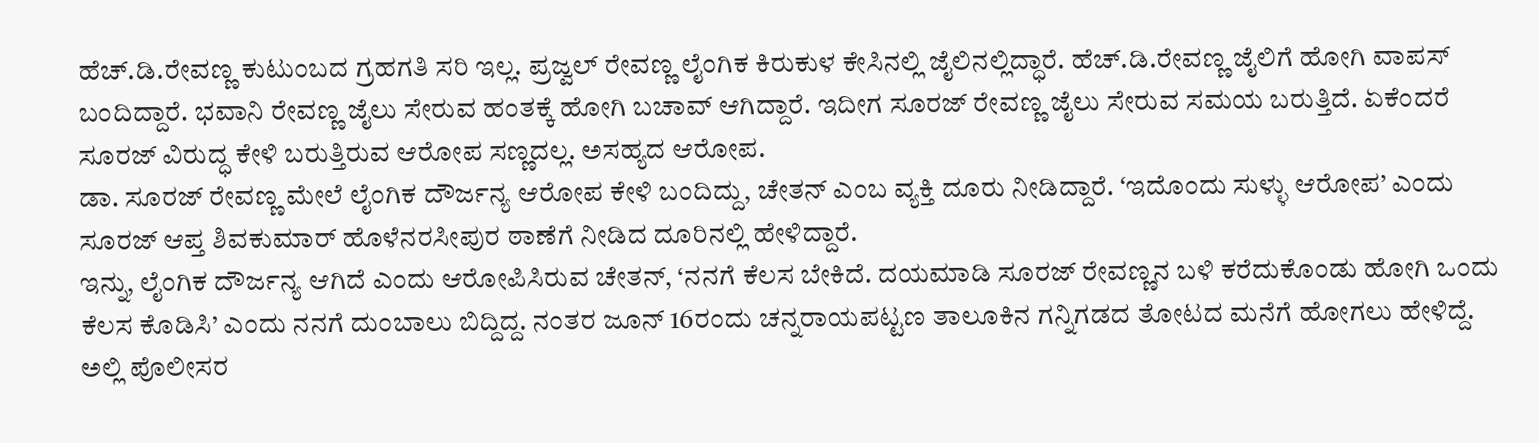ಹೆಚ್.ಡಿ.ರೇವಣ್ಣ ಕುಟುಂಬದ ಗ್ರಹಗತಿ ಸರಿ ಇಲ್ಲ. ಪ್ರಜ್ವಲ್ ರೇವಣ್ಣ ಲೈಂಗಿಕ ಕಿರುಕುಳ ಕೇಸಿನಲ್ಲಿ ಜೈಲಿನಲ್ಲಿದ್ಧಾರೆ. ಹೆಚ್.ಡಿ.ರೇವಣ್ಣ ಜೈಲಿಗೆ ಹೋಗಿ ವಾಪಸ್ ಬಂದಿದ್ದಾರೆ. ಭವಾನಿ ರೇವಣ್ಣ ಜೈಲು ಸೇರುವ ಹಂತಕ್ಕೆ ಹೋಗಿ ಬಚಾವ್ ಆಗಿದ್ದಾರೆ. ಇದೀಗ ಸೂರಜ್ ರೇವಣ್ಣ ಜೈಲು ಸೇರುವ ಸಮಯ ಬರುತ್ತಿದೆ. ಏಕೆಂದರೆ ಸೂರಜ್ ವಿರುದ್ಧ ಕೇಳಿ ಬರುತ್ತಿರುವ ಆರೋಪ ಸಣ್ಣದಲ್ಲ. ಅಸಹ್ಯದ ಆರೋಪ.
ಡಾ. ಸೂರಜ್ ರೇವಣ್ಣ ಮೇಲೆ ಲೈಂಗಿಕ ದೌರ್ಜನ್ಯ ಆರೋಪ ಕೇಳಿ ಬಂದಿದ್ದು, ಚೇತನ್ ಎಂಬ ವ್ಯಕ್ತಿ ದೂರು ನೀಡಿದ್ದಾರೆ. ʻಇದೊಂದು ಸುಳ್ಳು ಆರೋಪ’ ಎಂದು ಸೂರಜ್ ಆಪ್ತ ಶಿವಕುಮಾರ್ ಹೊಳೆನರಸೀಪುರ ಠಾಣೆಗೆ ನೀಡಿದ ದೂರಿನಲ್ಲಿ ಹೇಳಿದ್ದಾರೆ.
ಇನ್ನು, ಲೈಂಗಿಕ ದೌರ್ಜನ್ಯ ಆಗಿದೆ ಎಂದು ಆರೋಪಿಸಿರುವ ಚೇತನ್, ‘ನನಗೆ ಕೆಲಸ ಬೇಕಿದೆ. ದಯಮಾಡಿ ಸೂರಜ್ ರೇವಣ್ಣನ ಬಳಿ ಕರೆದುಕೊಂಡು ಹೋಗಿ ಒಂದು ಕೆಲಸ ಕೊಡಿಸಿ’ ಎಂದು ನನಗೆ ದುಂಬಾಲು ಬಿದ್ದಿದ್ದ. ನಂತರ ಜೂನ್ 16ರಂದು ಚನ್ನರಾಯಪಟ್ಟಣ ತಾಲೂಕಿನ ಗನ್ನಿಗಡದ ತೋಟದ ಮನೆಗೆ ಹೋಗಲು ಹೇಳಿದ್ದೆ. ಅಲ್ಲಿ ಪೊಲೀಸರ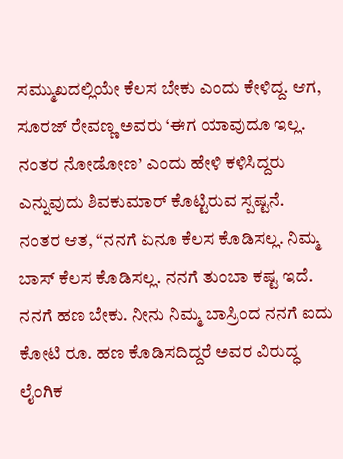ಸಮ್ಮುಖದಲ್ಲಿಯೇ ಕೆಲಸ ಬೇಕು ಎಂದು ಕೇಳಿದ್ದ. ಆಗ, ಸೂರಜ್ ರೇವಣ್ಣ ಅವರು ‘ಈಗ ಯಾವುದೂ ಇಲ್ಲ. ನಂತರ ನೋಡೋಣ’ ಎಂದು ಹೇಳಿ ಕಳಿಸಿದ್ದರು ಎನ್ನುವುದು ಶಿವಕುಮಾರ್ ಕೊಟ್ಟಿರುವ ಸ್ಪಷ್ಟನೆ.
ನಂತರ ಆತ, “ನನಗೆ ಏನೂ ಕೆಲಸ ಕೊಡಿಸಲ್ಲ. ನಿಮ್ಮ ಬಾಸ್ ಕೆಲಸ ಕೊಡಿಸಲ್ಲ. ನನಗೆ ತುಂಬಾ ಕಷ್ಟ ಇದೆ. ನನಗೆ ಹಣ ಬೇಕು. ನೀನು ನಿಮ್ಮ ಬಾಸ್ರಿಂದ ನನಗೆ ಐದು ಕೋಟಿ ರೂ. ಹಣ ಕೊಡಿಸದಿದ್ದರೆ ಅವರ ವಿರುದ್ಧ ಲೈಂಗಿಕ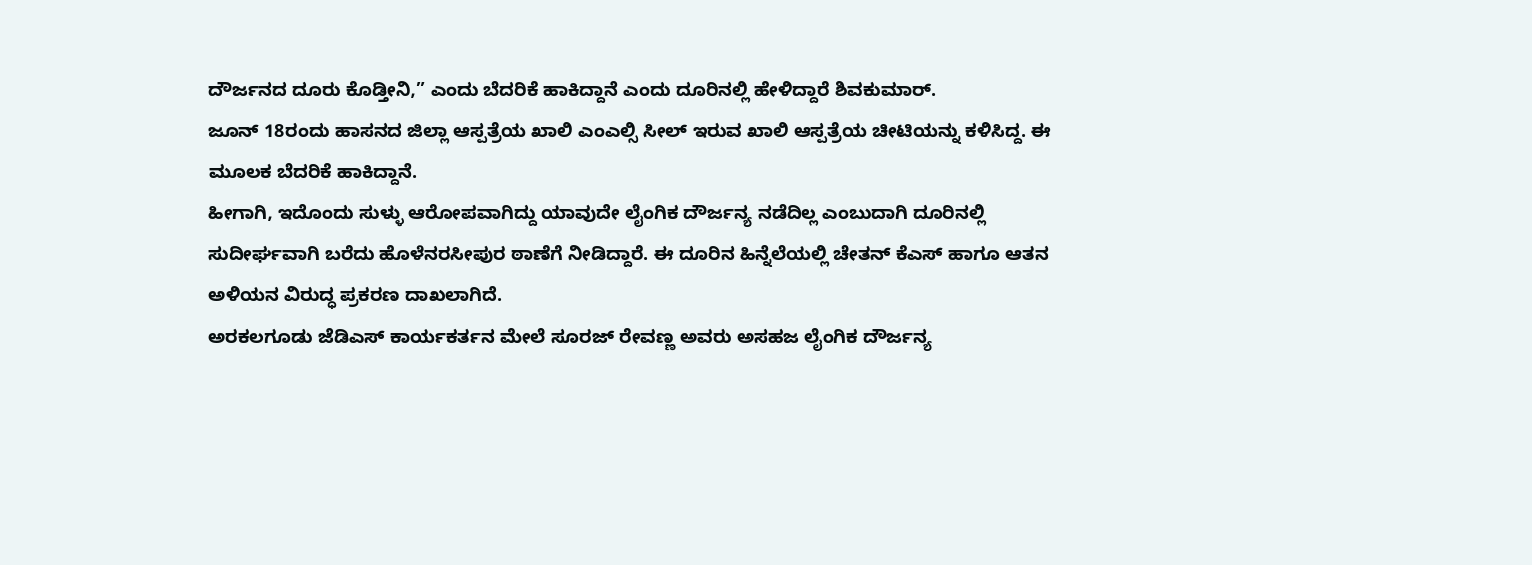ದೌರ್ಜನದ ದೂರು ಕೊಡ್ತೀನಿ,” ಎಂದು ಬೆದರಿಕೆ ಹಾಕಿದ್ದಾನೆ ಎಂದು ದೂರಿನಲ್ಲಿ ಹೇಳಿದ್ದಾರೆ ಶಿವಕುಮಾರ್.
ಜೂನ್ 18ರಂದು ಹಾಸನದ ಜಿಲ್ಲಾ ಆಸ್ಪತ್ರೆಯ ಖಾಲಿ ಎಂಎಲ್ಸಿ ಸೀಲ್ ಇರುವ ಖಾಲಿ ಆಸ್ಪತ್ರೆಯ ಚೀಟಿಯನ್ನು ಕಳಿಸಿದ್ದ. ಈ ಮೂಲಕ ಬೆದರಿಕೆ ಹಾಕಿದ್ದಾನೆ.
ಹೀಗಾಗಿ, ಇದೊಂದು ಸುಳ್ಳು ಆರೋಪವಾಗಿದ್ದು ಯಾವುದೇ ಲೈಂಗಿಕ ದೌರ್ಜನ್ಯ ನಡೆದಿಲ್ಲ ಎಂಬುದಾಗಿ ದೂರಿನಲ್ಲಿ ಸುದೀರ್ಘವಾಗಿ ಬರೆದು ಹೊಳೆನರಸೀಪುರ ಠಾಣೆಗೆ ನೀಡಿದ್ದಾರೆ. ಈ ದೂರಿನ ಹಿನ್ನೆಲೆಯಲ್ಲಿ ಚೇತನ್ ಕೆಎಸ್ ಹಾಗೂ ಆತನ ಅಳಿಯನ ವಿರುದ್ಧ ಪ್ರಕರಣ ದಾಖಲಾಗಿದೆ.
ಅರಕಲಗೂಡು ಜೆಡಿಎಸ್ ಕಾರ್ಯಕರ್ತನ ಮೇಲೆ ಸೂರಜ್ ರೇವಣ್ಣ ಅವರು ಅಸಹಜ ಲೈಂಗಿಕ ದೌರ್ಜನ್ಯ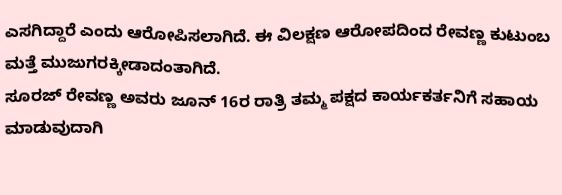ಎಸಗಿದ್ದಾರೆ ಎಂದು ಆರೋಪಿಸಲಾಗಿದೆ. ಈ ವಿಲಕ್ಷಣ ಆರೋಪದಿಂದ ರೇವಣ್ಣ ಕುಟುಂಬ ಮತ್ತೆ ಮುಜುಗರಕ್ಕೀಡಾದಂತಾಗಿದೆ.
ಸೂರಜ್ ರೇವಣ್ಣ ಅವರು ಜೂನ್ 16ರ ರಾತ್ರಿ ತಮ್ಮ ಪಕ್ಷದ ಕಾರ್ಯಕರ್ತನಿಗೆ ಸಹಾಯ ಮಾಡುವುದಾಗಿ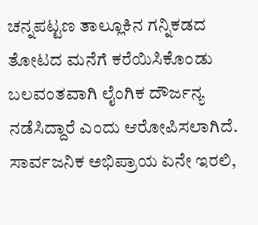ಚನ್ನಪಟ್ಟಣ ತಾಲ್ಲೂಕಿನ ಗನ್ನಿಕಡದ ತೋಟದ ಮನೆಗೆ ಕರೆಯಿಸಿಕೊಂಡು ಬಲವಂತವಾಗಿ ಲೈಂಗಿಕ ದೌರ್ಜನ್ಯ ನಡೆಸಿದ್ದಾರೆ ಎಂದು ಆರೋಪಿಸಲಾಗಿದೆ.
ಸಾರ್ವಜನಿಕ ಅಭಿಪ್ರಾಯ ಏನೇ ಇರಲಿ,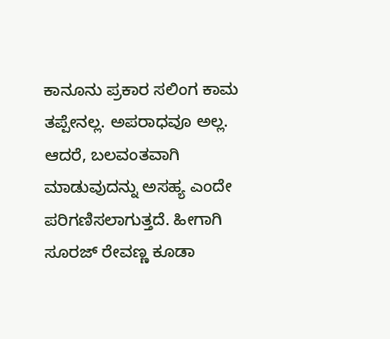ಕಾನೂನು ಪ್ರಕಾರ ಸಲಿಂಗ ಕಾಮ ತಪ್ಪೇನಲ್ಲ. ಅಪರಾಧವೂ ಅಲ್ಲ. ಆದರೆ, ಬಲವಂತವಾಗಿ ಮಾಡುವುದನ್ನು ಅಸಹ್ಯ ಎಂದೇ ಪರಿಗಣಿಸಲಾಗುತ್ತದೆ. ಹೀಗಾಗಿ ಸೂರಜ್ ರೇವಣ್ಣ ಕೂಡಾ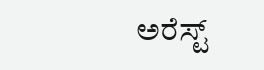ಅರೆಸ್ಟ್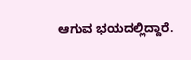ಆಗುವ ಭಯದಲ್ಲಿದ್ದಾರೆ.